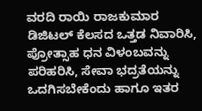ವರದಿ ರಾಯಿ ರಾಜಕುಮಾರ
ಡಿಜಿಟಲ್ ಕೆಲಸದ ಒತ್ತಡ ನಿವಾರಿಸಿ, ಪ್ರೋತ್ಸಾಹ ಧನ ವಿಳಂಬವನ್ನು ಪರಿಹರಿಸಿ, ಸೇವಾ ಭದ್ರತೆಯನ್ನು ಒದಗಿಸಬೇಕೆಂದು ಹಾಗೂ ಇತರ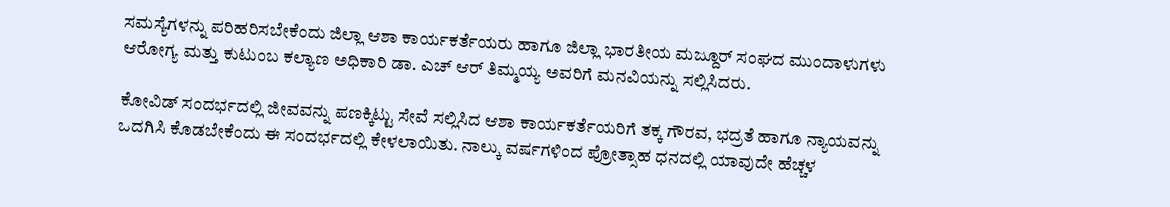ಸಮಸ್ಯೆಗಳನ್ನು ಪರಿಹರಿಸಬೇಕೆಂದು ಜಿಲ್ಲಾ ಆಶಾ ಕಾರ್ಯಕರ್ತೆಯರು ಹಾಗೂ ಜಿಲ್ಲಾ ಭಾರತೀಯ ಮಜ್ದೂರ್ ಸಂಘದ ಮುಂದಾಳುಗಳು ಆರೋಗ್ಯ ಮತ್ತು ಕುಟುಂಬ ಕಲ್ಯಾಣ ಅಧಿಕಾರಿ ಡಾ. ಎಚ್ ಆರ್ ತಿಮ್ಮಯ್ಯ ಅವರಿಗೆ ಮನವಿಯನ್ನು ಸಲ್ಲಿಸಿದರು.

ಕೋವಿಡ್ ಸಂದರ್ಭದಲ್ಲಿ ಜೀವವನ್ನು ಪಣಕ್ಕಿಟ್ಟು ಸೇವೆ ಸಲ್ಲಿಸಿದ ಆಶಾ ಕಾರ್ಯಕರ್ತೆಯರಿಗೆ ತಕ್ಕ ಗೌರವ, ಭದ್ರತೆ ಹಾಗೂ ನ್ಯಾಯವನ್ನು ಒದಗಿಸಿ ಕೊಡಬೇಕೆಂದು ಈ ಸಂದರ್ಭದಲ್ಲಿ ಕೇಳಲಾಯಿತು. ನಾಲ್ಕು ವರ್ಷಗಳಿಂದ ಪ್ರೋತ್ಸಾಹ ಧನದಲ್ಲಿ ಯಾವುದೇ ಹೆಚ್ಚಳ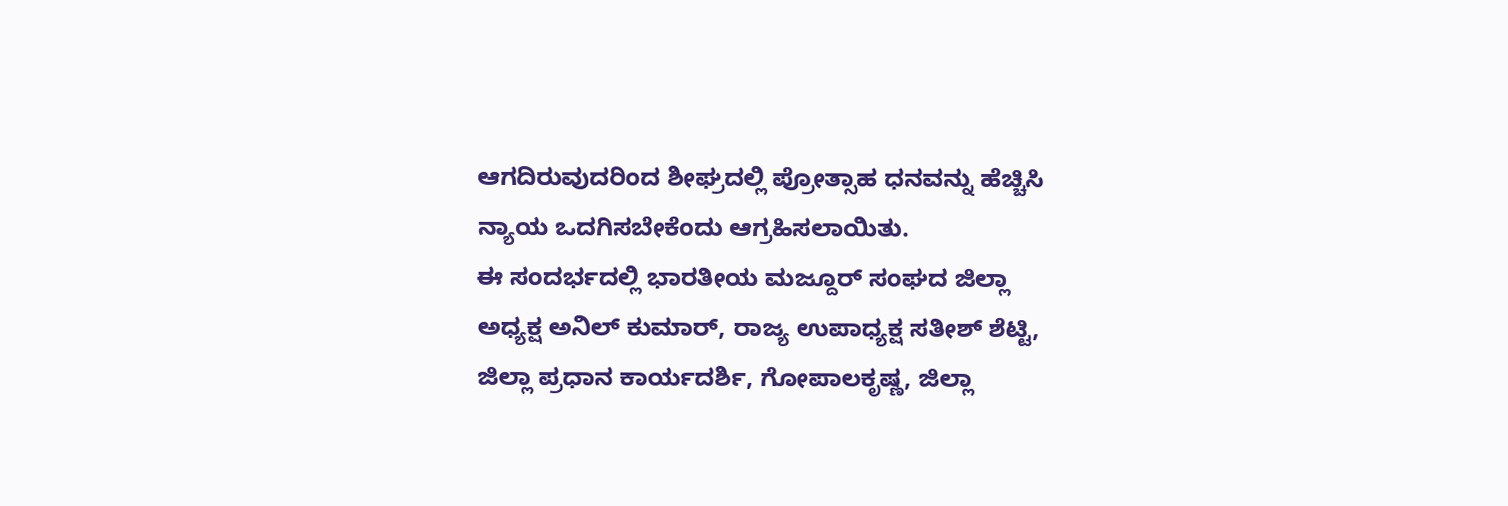ಆಗದಿರುವುದರಿಂದ ಶೀಘ್ರದಲ್ಲಿ ಪ್ರೋತ್ಸಾಹ ಧನವನ್ನು ಹೆಚ್ಚಿಸಿ ನ್ಯಾಯ ಒದಗಿಸಬೇಕೆಂದು ಆಗ್ರಹಿಸಲಾಯಿತು.
ಈ ಸಂದರ್ಭದಲ್ಲಿ ಭಾರತೀಯ ಮಜ್ದೂರ್ ಸಂಘದ ಜಿಲ್ಲಾ ಅಧ್ಯಕ್ಷ ಅನಿಲ್ ಕುಮಾರ್, ರಾಜ್ಯ ಉಪಾಧ್ಯಕ್ಷ ಸತೀಶ್ ಶೆಟ್ಟಿ, ಜಿಲ್ಲಾ ಪ್ರಧಾನ ಕಾರ್ಯದರ್ಶಿ, ಗೋಪಾಲಕೃಷ್ಣ, ಜಿಲ್ಲಾ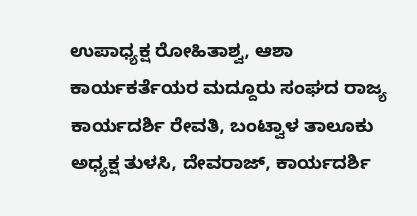ಉಪಾಧ್ಯಕ್ಷ ರೋಹಿತಾಶ್ವ, ಆಶಾ ಕಾರ್ಯಕರ್ತೆಯರ ಮದ್ದೂರು ಸಂಘದ ರಾಜ್ಯ ಕಾರ್ಯದರ್ಶಿ ರೇವತಿ, ಬಂಟ್ವಾಳ ತಾಲೂಕು ಅಧ್ಯಕ್ಷ ತುಳಸಿ, ದೇವರಾಜ್, ಕಾರ್ಯದರ್ಶಿ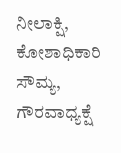ನೀಲಾಕ್ಷಿ, ಕೋಶಾಧಿಕಾರಿ ಸೌಮ್ಯ, ಗೌರವಾಧ್ಯಕ್ಷೆ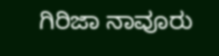ಗಿರಿಜಾ ನಾವೂರು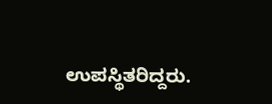ಉಪಸ್ಥಿತರಿದ್ದರು.